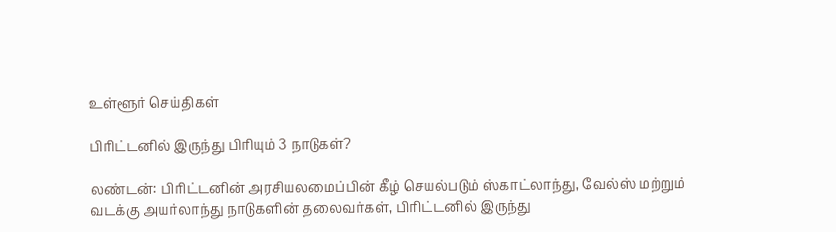உள்ளூர் செய்திகள்

பிரிட்டனில் இருந்து பிரியும் 3 நாடுகள்?

லண்டன்: பிரிட்டனின் அரசியலமைப்பின் கீழ் செயல்படும் ஸ்காட்லாந்து, வேல்ஸ் மற்றும் வடக்கு அயர்லாந்து நாடுகளின் தலைவர்கள், பிரிட்டனில் இருந்து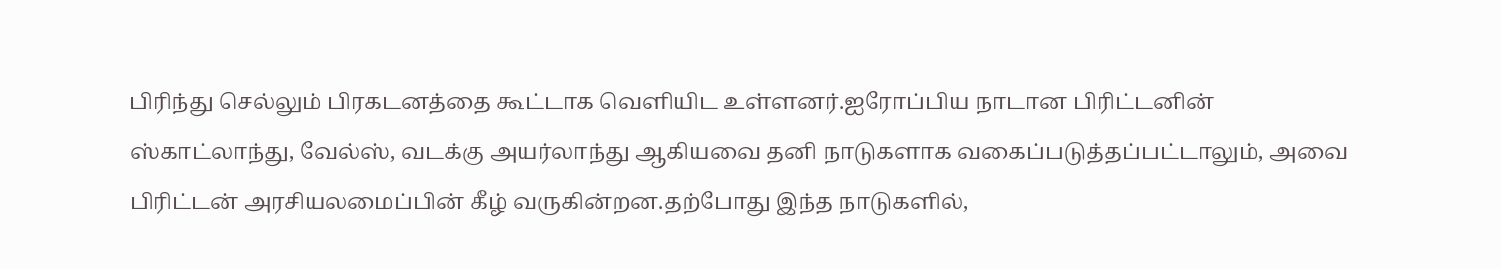பிரிந்து செல்லும் பிரகடனத்தை கூட்டாக வெளியிட உள்ளனர்.ஐரோப்பிய நாடான பிரிட்டனின் ஸ்காட்லாந்து, வேல்ஸ், வடக்கு அயர்லாந்து ஆகியவை தனி நாடுகளாக வகைப்படுத்தப்பட்டாலும், அவை பிரிட்டன் அரசியலமைப்பின் கீழ் வருகின்றன.தற்போது இந்த நாடுகளில்,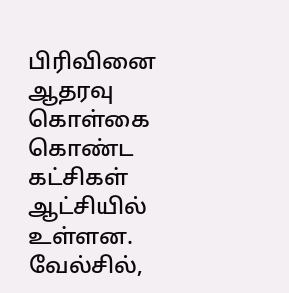பிரிவினை ஆதரவு கொள்கை கொண்ட கட்சிகள் ஆட்சியில் உள்ளன. வேல்சில்,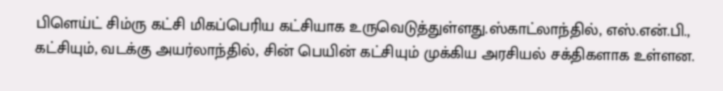பிளெய்ட் சிம்ரு கட்சி மிகப்பெரிய கட்சியாக உருவெடுத்துள்ளது.ஸ்காட்லாந்தில், எஸ்.என்.பி., கட்சியும், வடக்கு அயர்லாந்தில், சின் பெயின் கட்சியும் முக்கிய அரசியல் சக்திகளாக உள்ளன.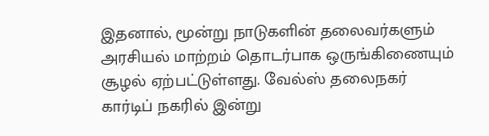இதனால், மூன்று நாடுகளின் தலைவர்களும் அரசியல் மாற்றம் தொடர்பாக ஒருங்கிணையும் சூழல் ஏற்பட்டுள்ளது. வேல்ஸ் தலைநகர் கார்டிப் நகரில் இன்று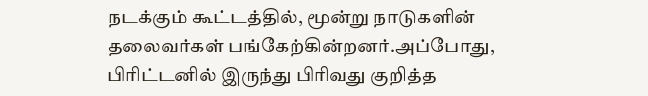நடக்கும் கூட்டத்தில், மூன்று நாடுகளின் தலைவர்கள் பங்கேற்கின்றனர்.அப்போது, பிரிட்டனில் இருந்து பிரிவது குறித்த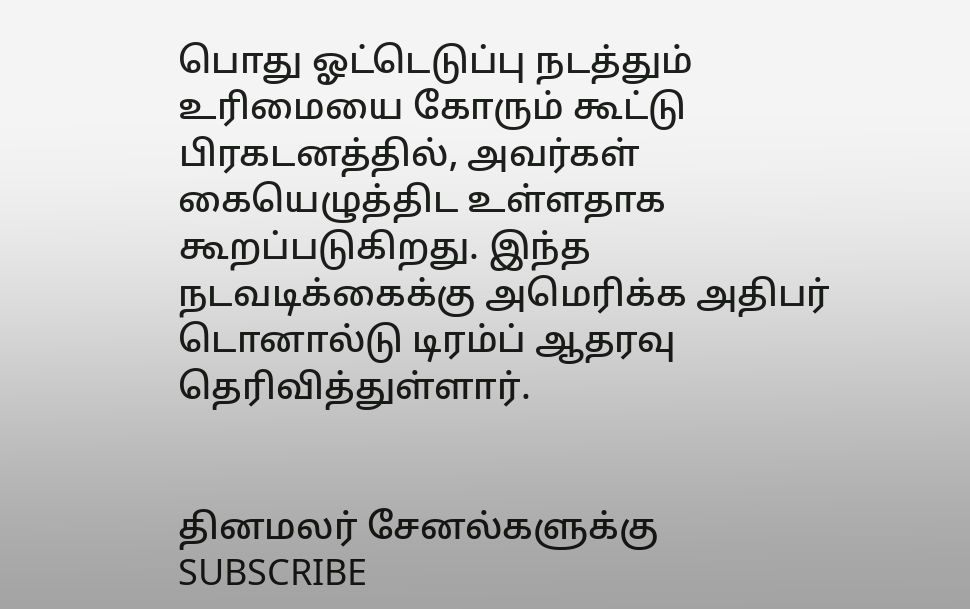பொது ஓட்டெடுப்பு நடத்தும் உரிமையை கோரும் கூட்டு பிரகடனத்தில், அவர்கள் கையெழுத்திட உள்ளதாக கூறப்படுகிறது. இந்த நடவடிக்கைக்கு அமெரிக்க அதிபர் டொனால்டு டிரம்ப் ஆதரவு தெரிவித்துள்ளார்.


தினமலர் சேனல்களுக்கு SUBSCRIBE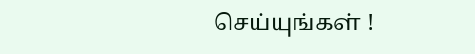செய்யுங்கள் !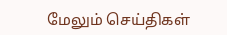மேலும் செய்திகள்